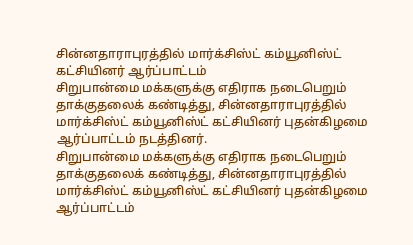சின்னதாராபுரத்தில் மார்க்சிஸ்ட் கம்யூனிஸ்ட் கட்சியினர் ஆர்ப்பாட்டம்
சிறுபான்மை மக்களுக்கு எதிராக நடைபெறும் தாக்குதலைக் கண்டித்து, சின்னதாராபுரத்தில் மார்க்சிஸ்ட் கம்யூனிஸ்ட் கட்சியினர் புதன்கிழமை ஆர்ப்பாட்டம் நடத்தினர்.
சிறுபான்மை மக்களுக்கு எதிராக நடைபெறும் தாக்குதலைக் கண்டித்து, சின்னதாராபுரத்தில் மார்க்சிஸ்ட் கம்யூனிஸ்ட் கட்சியினர் புதன்கிழமை ஆர்ப்பாட்டம்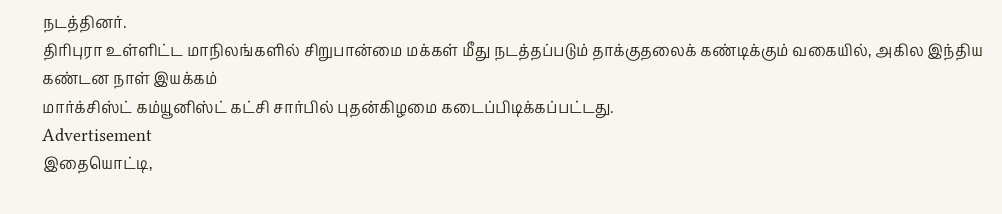நடத்தினர்.
திரிபுரா உள்ளிட்ட மாநிலங்களில் சிறுபான்மை மக்கள் மீது நடத்தப்படும் தாக்குதலைக் கண்டிக்கும் வகையில், அகில இந்திய கண்டன நாள் இயக்கம்
மார்க்சிஸ்ட் கம்யூனிஸ்ட் கட்சி சார்பில் புதன்கிழமை கடைப்பிடிக்கப்பட்டது.
Advertisement
இதையொட்டி,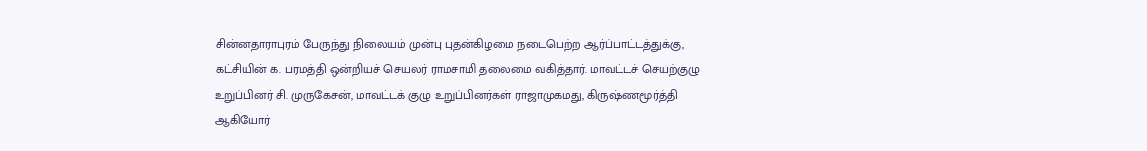சின்னதாராபுரம் பேருந்து நிலையம் முன்பு புதன்கிழமை நடைபெற்ற ஆர்ப்பாட்டத்துக்கு, கட்சியின் க. பரமத்தி ஒன்றியச் செயலர் ராமசாமி தலைமை வகித்தார். மாவட்டச் செயற்குழு உறுப்பினர் சி. முருகேசன், மாவட்டக் குழு உறுப்பினர்கள் ராஜாமுகமது, கிருஷ்ணமூர்த்தி ஆகியோர்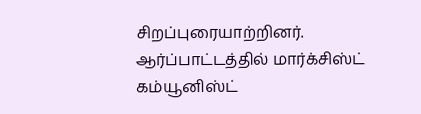சிறப்புரையாற்றினர்.
ஆர்ப்பாட்டத்தில் மார்க்சிஸ்ட் கம்யூனிஸ்ட்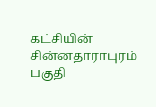கட்சியின் சின்னதாராபுரம் பகுதி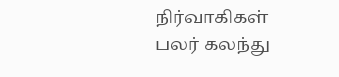நிர்வாகிகள் பலர் கலந்து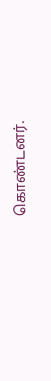கொண்டனர்.